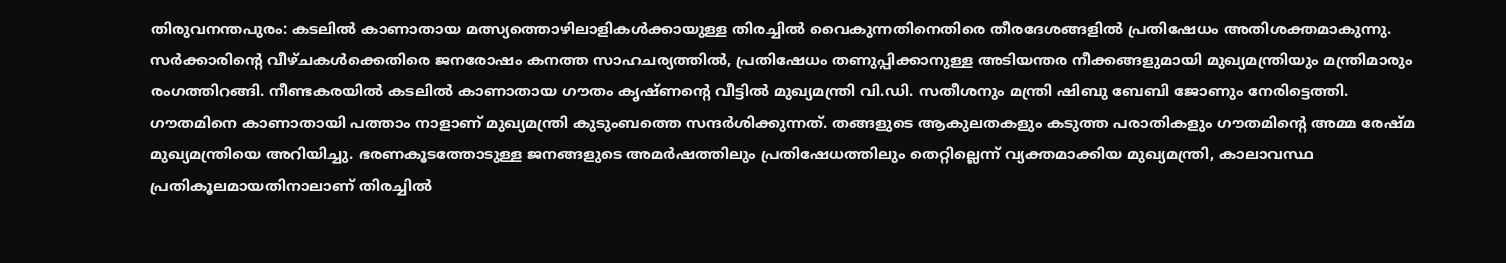തിരുവനന്തപുരം: കടലിൽ കാണാതായ മത്സ്യത്തൊഴിലാളികൾക്കായുള്ള തിരച്ചിൽ വൈകുന്നതിനെതിരെ തീരദേശങ്ങളിൽ പ്രതിഷേധം അതിശക്തമാകുന്നു. സർക്കാരിന്റെ വീഴ്ചകൾക്കെതിരെ ജനരോഷം കനത്ത സാഹചര്യത്തിൽ, പ്രതിഷേധം തണുപ്പിക്കാനുള്ള അടിയന്തര നീക്കങ്ങളുമായി മുഖ്യമന്ത്രിയും മന്ത്രിമാരും രംഗത്തിറങ്ങി. നീണ്ടകരയിൽ കടലിൽ കാണാതായ ഗൗതം കൃഷ്ണന്റെ വീട്ടിൽ മുഖ്യമന്ത്രി വി.ഡി. സതീശനും മന്ത്രി ഷിബു ബേബി ജോണും നേരിട്ടെത്തി.
ഗൗതമിനെ കാണാതായി പത്താം നാളാണ് മുഖ്യമന്ത്രി കുടുംബത്തെ സന്ദർശിക്കുന്നത്. തങ്ങളുടെ ആകുലതകളും കടുത്ത പരാതികളും ഗൗതമിന്റെ അമ്മ രേഷ്മ മുഖ്യമന്ത്രിയെ അറിയിച്ചു. ഭരണകൂടത്തോടുള്ള ജനങ്ങളുടെ അമർഷത്തിലും പ്രതിഷേധത്തിലും തെറ്റില്ലെന്ന് വ്യക്തമാക്കിയ മുഖ്യമന്ത്രി, കാലാവസ്ഥ പ്രതികൂലമായതിനാലാണ് തിരച്ചിൽ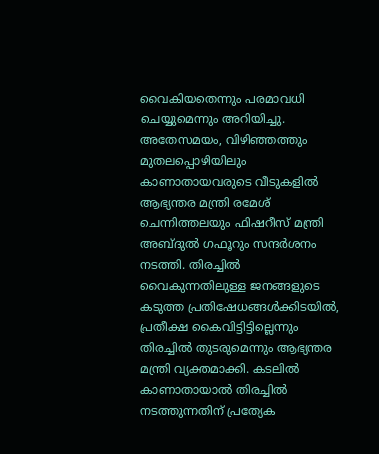വൈകിയതെന്നും പരമാവധി ചെയ്യുമെന്നും അറിയിച്ചു.
അതേസമയം, വിഴിഞ്ഞത്തും മുതലപ്പൊഴിയിലും കാണാതായവരുടെ വീടുകളിൽ ആഭ്യന്തര മന്ത്രി രമേശ് ചെന്നിത്തലയും ഫിഷറീസ് മന്ത്രി അബ്ദുൽ ഗഫൂറും സന്ദർശനം നടത്തി. തിരച്ചിൽ വൈകുന്നതിലുള്ള ജനങ്ങളുടെ കടുത്ത പ്രതിഷേധങ്ങൾക്കിടയിൽ, പ്രതീക്ഷ കൈവിട്ടിട്ടില്ലെന്നും തിരച്ചിൽ തുടരുമെന്നും ആഭ്യന്തര മന്ത്രി വ്യക്തമാക്കി. കടലിൽ കാണാതായാൽ തിരച്ചിൽ നടത്തുന്നതിന് പ്രത്യേക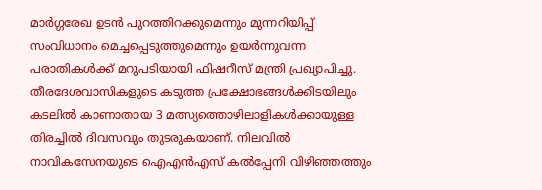മാർഗ്ഗരേഖ ഉടൻ പുറത്തിറക്കുമെന്നും മുന്നറിയിപ്പ് സംവിധാനം മെച്ചപ്പെടുത്തുമെന്നും ഉയർന്നുവന്ന പരാതികൾക്ക് മറുപടിയായി ഫിഷറീസ് മന്ത്രി പ്രഖ്യാപിച്ചു.
തീരദേശവാസികളുടെ കടുത്ത പ്രക്ഷോഭങ്ങൾക്കിടയിലും കടലിൽ കാണാതായ 3 മത്സ്യത്തൊഴിലാളികൾക്കായുള്ള തിരച്ചിൽ ദിവസവും തുടരുകയാണ്. നിലവിൽ നാവികസേനയുടെ ഐഎൻഎസ് കൽപ്പേനി വിഴിഞ്ഞത്തും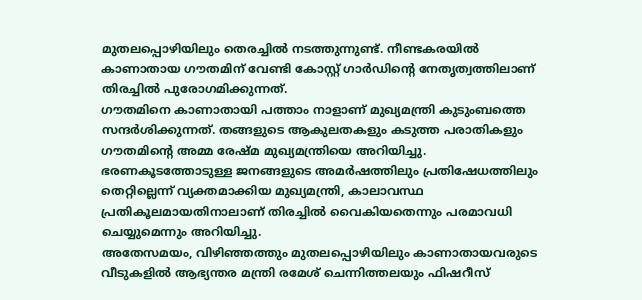മുതലപ്പൊഴിയിലും തെരച്ചിൽ നടത്തുന്നുണ്ട്. നീണ്ടകരയിൽ കാണാതായ ഗൗതമിന് വേണ്ടി കോസ്റ്റ് ഗാർഡിന്റെ നേതൃത്വത്തിലാണ് തിരച്ചിൽ പുരോഗമിക്കുന്നത്.
ഗൗതമിനെ കാണാതായി പത്താം നാളാണ് മുഖ്യമന്ത്രി കുടുംബത്തെ സന്ദർശിക്കുന്നത്. തങ്ങളുടെ ആകുലതകളും കടുത്ത പരാതികളും ഗൗതമിന്റെ അമ്മ രേഷ്മ മുഖ്യമന്ത്രിയെ അറിയിച്ചു. ഭരണകൂടത്തോടുള്ള ജനങ്ങളുടെ അമർഷത്തിലും പ്രതിഷേധത്തിലും തെറ്റില്ലെന്ന് വ്യക്തമാക്കിയ മുഖ്യമന്ത്രി, കാലാവസ്ഥ പ്രതികൂലമായതിനാലാണ് തിരച്ചിൽ വൈകിയതെന്നും പരമാവധി ചെയ്യുമെന്നും അറിയിച്ചു.
അതേസമയം, വിഴിഞ്ഞത്തും മുതലപ്പൊഴിയിലും കാണാതായവരുടെ വീടുകളിൽ ആഭ്യന്തര മന്ത്രി രമേശ് ചെന്നിത്തലയും ഫിഷറീസ്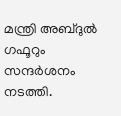മന്ത്രി അബ്ദുൽ ഗഫൂറും സന്ദർശനം നടത്തി.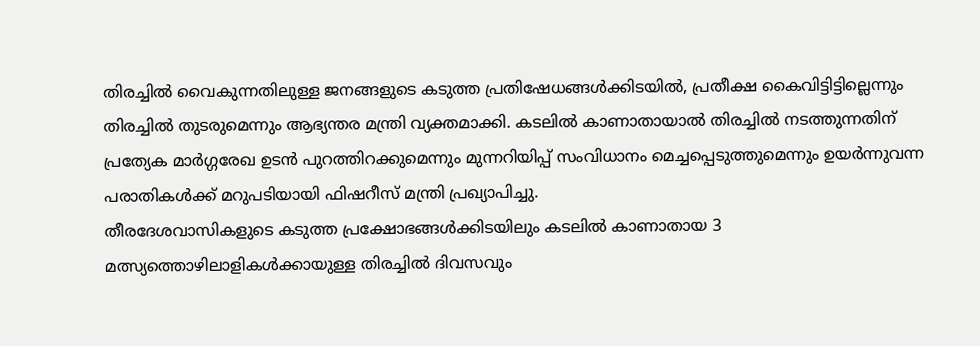തിരച്ചിൽ വൈകുന്നതിലുള്ള ജനങ്ങളുടെ കടുത്ത പ്രതിഷേധങ്ങൾക്കിടയിൽ, പ്രതീക്ഷ കൈവിട്ടിട്ടില്ലെന്നും തിരച്ചിൽ തുടരുമെന്നും ആഭ്യന്തര മന്ത്രി വ്യക്തമാക്കി. കടലിൽ കാണാതായാൽ തിരച്ചിൽ നടത്തുന്നതിന് പ്രത്യേക മാർഗ്ഗരേഖ ഉടൻ പുറത്തിറക്കുമെന്നും മുന്നറിയിപ്പ് സംവിധാനം മെച്ചപ്പെടുത്തുമെന്നും ഉയർന്നുവന്ന പരാതികൾക്ക് മറുപടിയായി ഫിഷറീസ് മന്ത്രി പ്രഖ്യാപിച്ചു.
തീരദേശവാസികളുടെ കടുത്ത പ്രക്ഷോഭങ്ങൾക്കിടയിലും കടലിൽ കാണാതായ 3 മത്സ്യത്തൊഴിലാളികൾക്കായുള്ള തിരച്ചിൽ ദിവസവും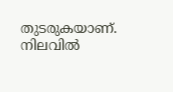തുടരുകയാണ്. നിലവിൽ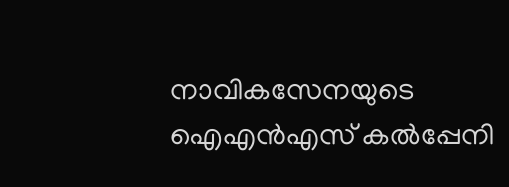നാവികസേനയുടെ ഐഎൻഎസ് കൽപ്പേനി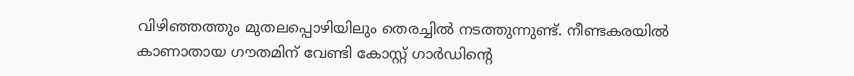വിഴിഞ്ഞത്തും മുതലപ്പൊഴിയിലും തെരച്ചിൽ നടത്തുന്നുണ്ട്. നീണ്ടകരയിൽ കാണാതായ ഗൗതമിന് വേണ്ടി കോസ്റ്റ് ഗാർഡിന്റെ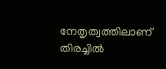നേതൃത്വത്തിലാണ് തിരച്ചിൽ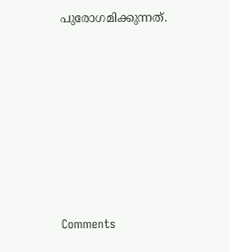പുരോഗമിക്കുന്നത്.







Comments